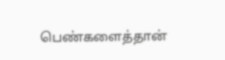பெண்களைத்தான்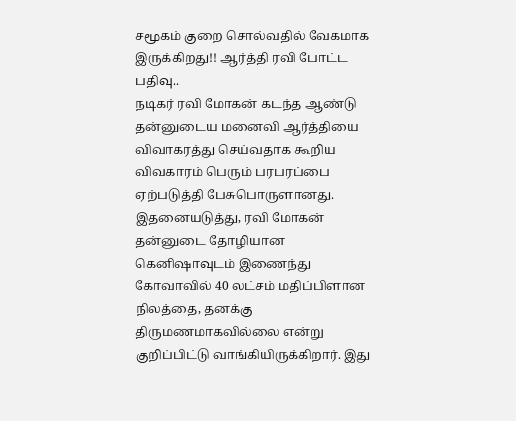சமூகம் குறை சொல்வதில் வேகமாக இருக்கிறது!! ஆர்த்தி ரவி போட்ட பதிவு..
நடிகர் ரவி மோகன் கடந்த ஆண்டு தன்னுடைய மனைவி ஆர்த்தியை விவாகரத்து செய்வதாக கூறிய விவகாரம் பெரும் பரபரப்பை ஏற்படுத்தி பேசுபொருளானது.
இதனையடுத்து, ரவி மோகன் தன்னுடை தோழியான கெனிஷாவுடம் இணைந்து கோவாவில் 40 லட்சம் மதிப்பிளான நிலத்தை, தனக்கு திருமணமாகவில்லை என்று குறிப்பிட்டு வாங்கியிருக்கிறார். இது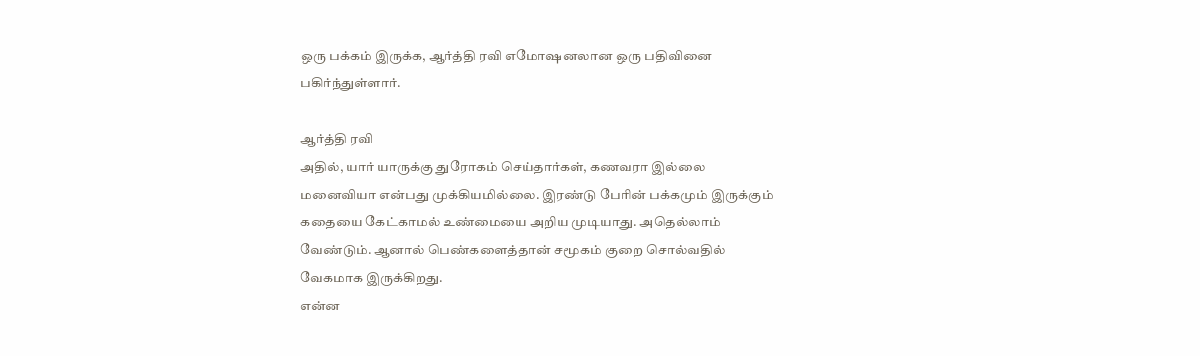ஒரு பக்கம் இருக்க, ஆர்த்தி ரவி எமோஷனலான ஒரு பதிவினை பகிர்ந்துள்ளார்.

ஆர்த்தி ரவி
அதில், யார் யாருக்கு துரோகம் செய்தார்கள், கணவரா இல்லை மனைவியா என்பது முக்கியமில்லை. இரண்டு பேரின் பக்கமும் இருக்கும் கதையை கேட்காமல் உண்மையை அறிய முடியாது. அதெல்லாம் வேண்டும். ஆனால் பெண்களைத்தான் சமூகம் குறை சொல்வதில் வேகமாக இருக்கிறது.
என்ன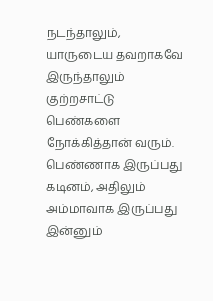நடந்தாலும், யாருடைய தவறாகவே இருந்தாலும் குற்றசாட்டு பெண்களை நோக்கித்தான் வரும். பெண்ணாக இருப்பது கடினம், அதிலும் அம்மாவாக இருப்பது இன்னும்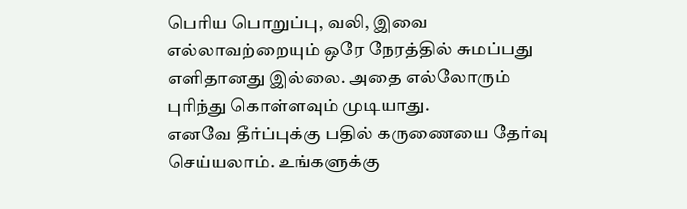பெரிய பொறுப்பு, வலி, இவை எல்லாவற்றையும் ஒரே நேரத்தில் சுமப்பது எளிதானது இல்லை. அதை எல்லோரும் புரிந்து கொள்ளவும் முடியாது.
எனவே தீர்ப்புக்கு பதில் கருணையை தேர்வு செய்யலாம். உங்களுக்கு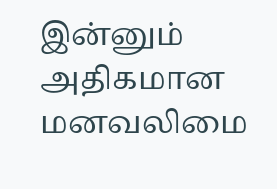இன்னும் அதிகமான மனவலிமை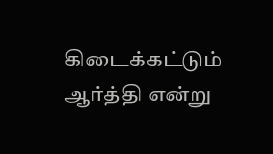கிடைக்கட்டும் ஆர்த்தி என்று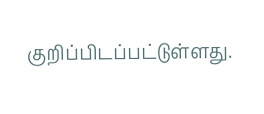குறிப்பிடப்பட்டுள்ளது.